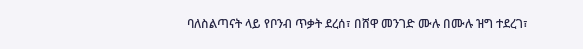ባለስልጣናት ላይ የቦንብ ጥቃት ደረሰ፣ በሸዋ መንገድ ሙሉ በሙሉ ዝግ ተደረገ፣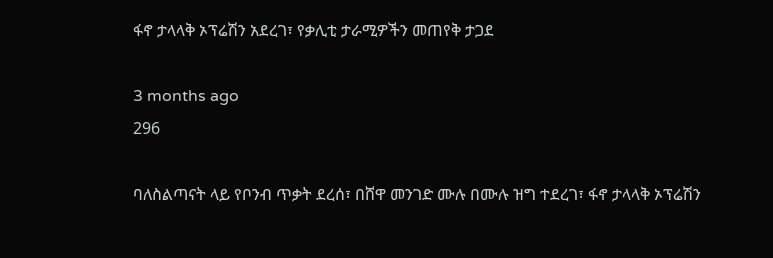ፋኖ ታላላቅ ኦፕሬሽን አደረገ፣ የቃሊቲ ታራሚዎችን መጠየቅ ታጋደ

3 months ago
296

ባለስልጣናት ላይ የቦንብ ጥቃት ደረሰ፣ በሸዋ መንገድ ሙሉ በሙሉ ዝግ ተደረገ፣ ፋኖ ታላላቅ ኦፕሬሽን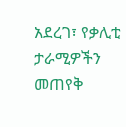አደረገ፣ የቃሊቲ ታራሚዎችን መጠየቅ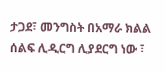ታጋደ፣ መንግስት በአማራ ክልል ሰልፍ ሊዲርግ ሊያደርግ ነው ፣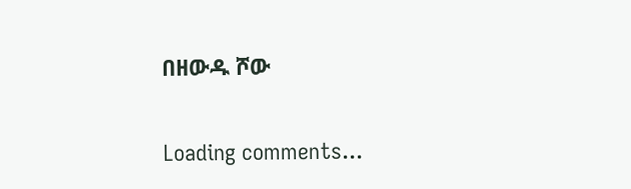በዘውዱ ሾው

Loading comments...